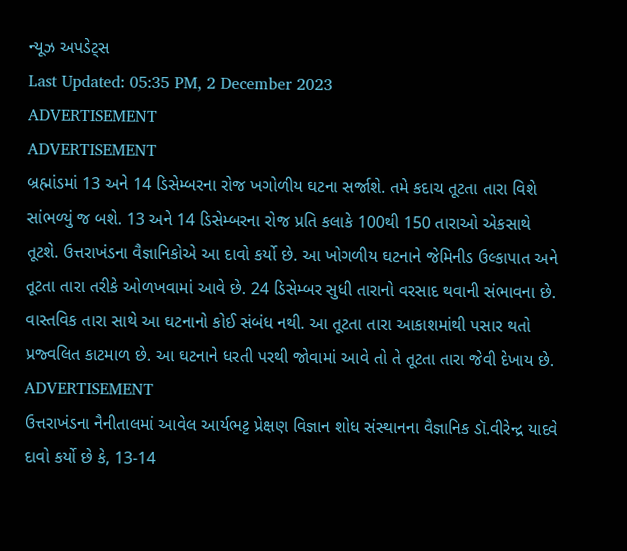ન્યૂઝ અપડેટ્સ
Last Updated: 05:35 PM, 2 December 2023
ADVERTISEMENT
ADVERTISEMENT
બ્રહ્માંડમાં 13 અને 14 ડિસેમ્બરના રોજ ખગોળીય ઘટના સર્જાશે. તમે કદાચ તૂટતા તારા વિશે સાંભળ્યું જ બશે. 13 અને 14 ડિસેમ્બરના રોજ પ્રતિ કલાકે 100થી 150 તારાઓ એકસાથે તૂટશે. ઉત્તરાખંડના વૈજ્ઞાનિકોએ આ દાવો કર્યો છે. આ ખોગળીય ઘટનાને જેમિનીડ ઉલ્કાપાત અને તૂટતા તારા તરીકે ઓળખવામાં આવે છે. 24 ડિસેમ્બર સુધી તારાનો વરસાદ થવાની સંભાવના છે.
વાસ્તવિક તારા સાથે આ ઘટનાનો કોઈ સંબંધ નથી. આ તૂટતા તારા આકાશમાંથી પસાર થતો પ્રજ્વલિત કાટમાળ છે. આ ઘટનાને ધરતી પરથી જોવામાં આવે તો તે તૂટતા તારા જેવી દેખાય છે.
ADVERTISEMENT
ઉત્તરાખંડના નૈનીતાલમાં આવેલ આર્યભટ્ટ પ્રેક્ષણ વિજ્ઞાન શોધ સંસ્થાનના વૈજ્ઞાનિક ડૉ.વીરેન્દ્ર યાદવે દાવો કર્યો છે કે, 13-14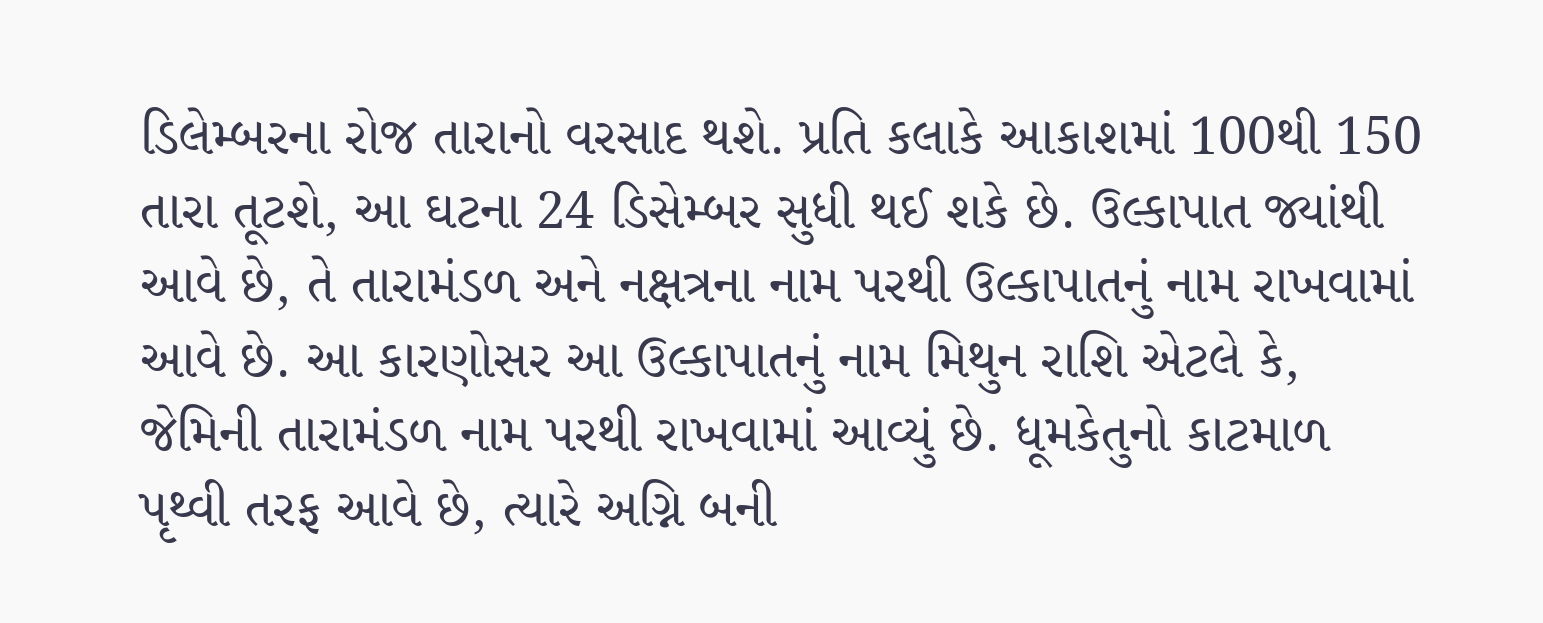ડિલેમ્બરના રોજ તારાનો વરસાદ થશે. પ્રતિ કલાકે આકાશમાં 100થી 150 તારા તૂટશે, આ ઘટના 24 ડિસેમ્બર સુધી થઈ શકે છે. ઉલ્કાપાત જ્યાંથી આવે છે, તે તારામંડળ અને નક્ષત્રના નામ પરથી ઉલ્કાપાતનું નામ રાખવામાં આવે છે. આ કારણોસર આ ઉલ્કાપાતનું નામ મિથુન રાશિ એટલે કે, જેમિની તારામંડળ નામ પરથી રાખવામાં આવ્યું છે. ધૂમકેતુનો કાટમાળ પૃથ્વી તરફ આવે છે, ત્યારે અગ્નિ બની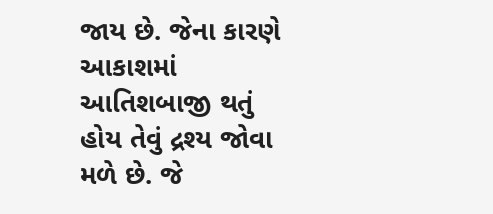જાય છે. જેના કારણે આકાશમાં આતિશબાજી થતું હોય તેવું દ્રશ્ય જોવા મળે છે. જે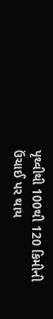પૃથ્વીથી 100થી 120 કિમીની ઉંચાઈ પર થાય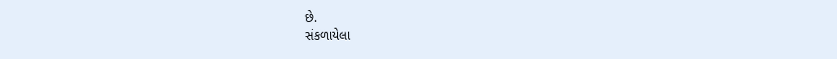છે.
સંકળાયેલા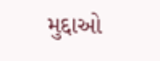મુદ્દાઓ